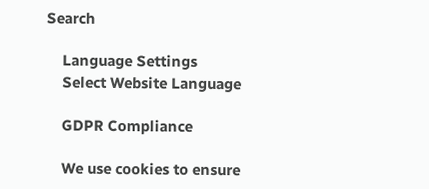Search

    Language Settings
    Select Website Language

    GDPR Compliance

    We use cookies to ensure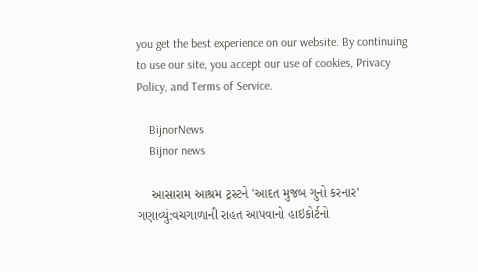you get the best experience on our website. By continuing to use our site, you accept our use of cookies, Privacy Policy, and Terms of Service.

    BijnorNews
    Bijnor news

    આસારામ આશ્રમ ટ્રસ્ટને 'આદત મુજબ ગુનો કરનાર' ગણાવ્યું:વચગાળાની રાહત આપવાનો હાઇકોર્ટનો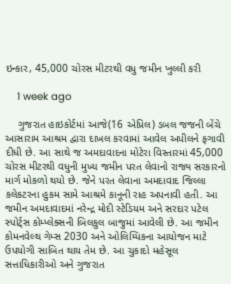ઇન્કાર, 45,000 ચોરસ મીટરથી વધુ જમીન ખુલ્લી કરી

    1 week ago

    ગુજરાત હાઇકોર્ટમાં આજે(16 એપ્રિલ) ડબલ જજની બેંચે આસારામ આશ્રમ દ્વારા દાખલ કરવામાં આવેલ અપીલને ફગાવી દીધી છે. આ સાથે જ અમદાવાદના મોટેરા વિસ્તારમાં 45,000 ચોરસ મીટરથી વધુની મુખ્ય જમીન પરત લેવાનો રાજ્ય સરકારનો માર્ગ મોકળો થયો છે. જેને પરત લેવાના અમદાવાદ જિલ્લા કલેકટરના હુકમ સામે આશ્રમે કાનૂની રાહ અપનાવી હતી. આ જમીન અમદાવાદમાં નરેન્દ્ર મોદી સ્ટેડિયમ અને સરદાર પટેલ સ્પોર્ટ્સ કોમ્પ્લેક્સની બિલકુલ બાજુમાં આવેલી છે. આ જમીન કોમનવેલ્થ ગેમ્સ 2030 અને ઓલિમ્પિકના આયોજન માટે ઉપયોગી સાબિત થાય તેમ છે. આ ચુકાદો મહેસૂલ સત્તાધિકારીઓ અને ગુજરાત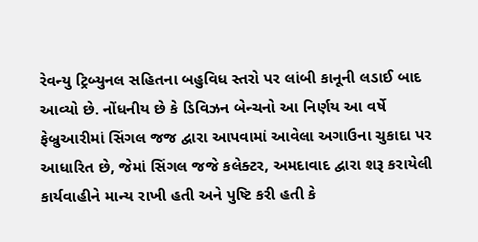રેવન્યુ ટ્રિબ્યુનલ સહિતના બહુવિધ સ્તરો પર લાંબી કાનૂની લડાઈ બાદ આવ્યો છે. નોંધનીય છે કે ડિવિઝન બેન્ચનો આ નિર્ણય આ વર્ષે ફેબ્રુઆરીમાં સિંગલ જજ દ્વારા આપવામાં આવેલા અગાઉના ચુકાદા પર આધારિત છે, જેમાં સિંગલ જજે કલેક્ટર, અમદાવાદ દ્વારા શરૂ કરાયેલી કાર્યવાહીને માન્ય રાખી હતી અને પુષ્ટિ કરી હતી કે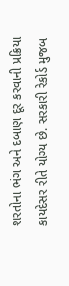શરતોના ભંગ અને દબાણ દૂર કરવાની પ્રક્રિયા કાયદેસર રીતે યોગ્ય છે. સરકારી રેકોર્ડ મુજબ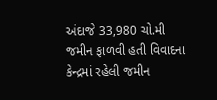અંદાજે 33,980 ચો.મી જમીન ફાળવી હતી વિવાદના કેન્દ્રમાં રહેલી જમીન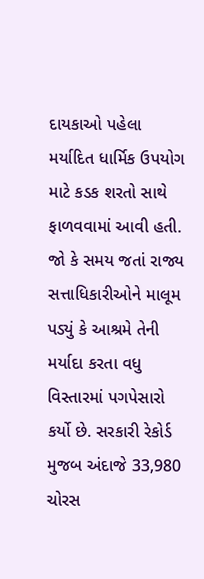દાયકાઓ પહેલા મર્યાદિત ધાર્મિક ઉપયોગ માટે કડક શરતો સાથે ફાળવવામાં આવી હતી. જો કે સમય જતાં રાજ્ય સત્તાધિકારીઓને માલૂમ પડ્યું કે આશ્રમે તેની મર્યાદા કરતા વધુ વિસ્તારમાં પગપેસારો કર્યો છે. સરકારી રેકોર્ડ મુજબ અંદાજે 33,980 ચોરસ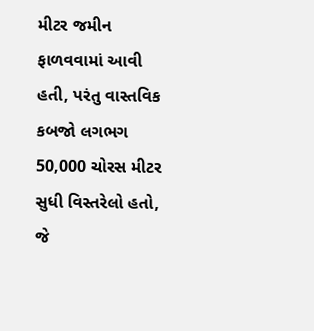મીટર જમીન ફાળવવામાં આવી હતી, પરંતુ વાસ્તવિક કબજો લગભગ 50,000 ચોરસ મીટર સુધી વિસ્તરેલો હતો, જે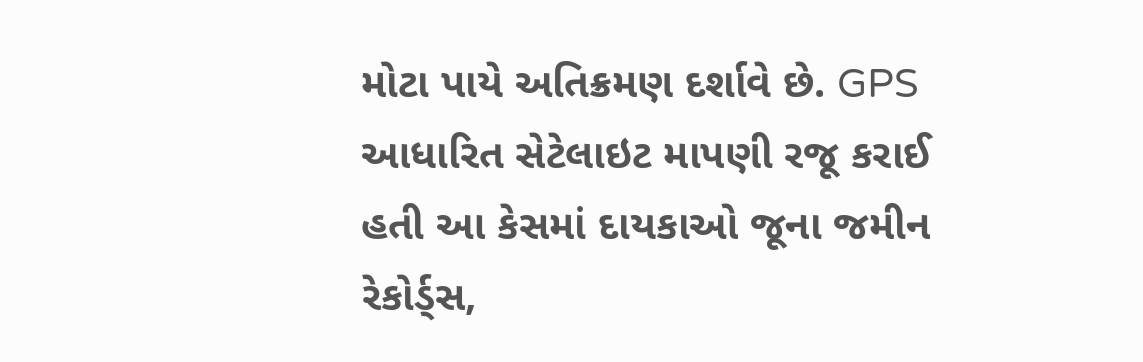મોટા પાયે અતિક્રમણ દર્શાવે છે. GPS આધારિત સેટેલાઇટ માપણી રજૂ કરાઈ હતી આ કેસમાં દાયકાઓ જૂના જમીન રેકોર્ડ્સ,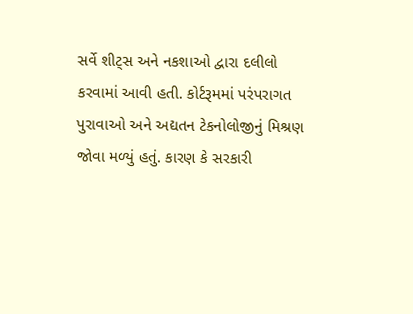સર્વે શીટ્સ અને નકશાઓ દ્વારા દલીલો કરવામાં આવી હતી. કોર્ટરૂમમાં પરંપરાગત પુરાવાઓ અને અદ્યતન ટેકનોલોજીનું મિશ્રણ જોવા મળ્યું હતું. કારણ કે સરકારી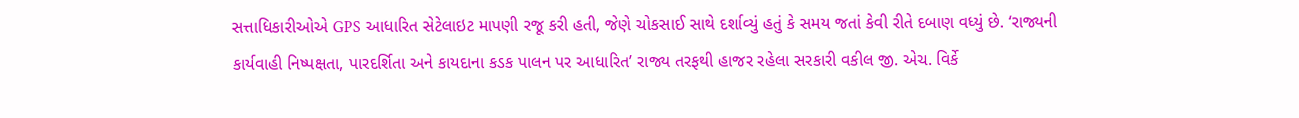સત્તાધિકારીઓએ GPS આધારિત સેટેલાઇટ માપણી રજૂ કરી હતી, જેણે ચોકસાઈ સાથે દર્શાવ્યું હતું કે સમય જતાં કેવી રીતે દબાણ વધ્યું છે. ‘રાજ્યની કાર્યવાહી નિષ્પક્ષતા, પારદર્શિતા અને કાયદાના કડક પાલન પર આધારિત’ રાજ્ય તરફથી હાજર રહેલા સરકારી વકીલ જી. એચ. વિર્કે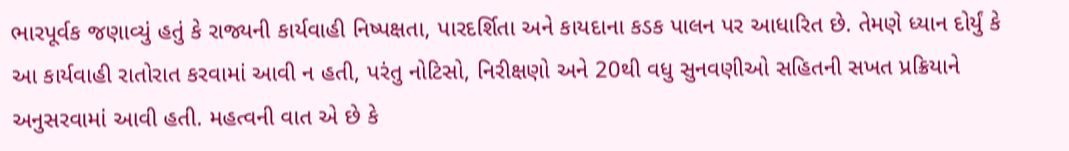ભારપૂર્વક જણાવ્યું હતું કે રાજ્યની કાર્યવાહી નિષ્પક્ષતા, પારદર્શિતા અને કાયદાના કડક પાલન પર આધારિત છે. તેમણે ધ્યાન દોર્યું કે આ કાર્યવાહી રાતોરાત કરવામાં આવી ન હતી, પરંતુ નોટિસો, નિરીક્ષણો અને 20થી વધુ સુનવણીઓ સહિતની સખત પ્રક્રિયાને અનુસરવામાં આવી હતી. મહત્વની વાત એ છે કે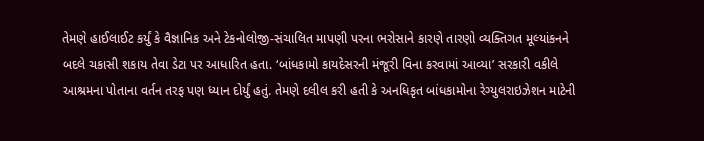તેમણે હાઈલાઈટ કર્યું કે વૈજ્ઞાનિક અને ટેકનોલોજી-સંચાલિત માપણી પરના ભરોસાને કારણે તારણો વ્યક્તિગત મૂલ્યાંકનને બદલે ચકાસી શકાય તેવા ડેટા પર આધારિત હતા. ‘બાંધકામો કાયદેસરની મંજૂરી વિના કરવામાં આવ્યા’ સરકારી વકીલે આશ્રમના પોતાના વર્તન તરફ પણ ધ્યાન દોર્યું હતું. તેમણે દલીલ કરી હતી કે અનધિકૃત બાંધકામોના રેગ્યુલરાઇઝેશન માટેની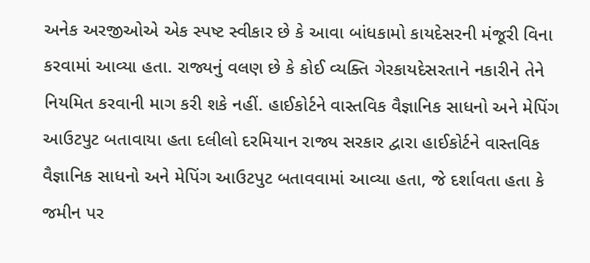અનેક અરજીઓએ એક સ્પષ્ટ સ્વીકાર છે કે આવા બાંધકામો કાયદેસરની મંજૂરી વિના કરવામાં આવ્યા હતા. રાજ્યનું વલણ છે કે કોઈ વ્યક્તિ ગેરકાયદેસરતાને નકારીને તેને નિયમિત કરવાની માગ કરી શકે નહીં. હાઈકોર્ટને વાસ્તવિક વૈજ્ઞાનિક સાધનો અને મેપિંગ આઉટપુટ બતાવાયા હતા દલીલો દરમિયાન રાજ્ય સરકાર દ્વારા હાઈકોર્ટને વાસ્તવિક વૈજ્ઞાનિક સાધનો અને મેપિંગ આઉટપુટ બતાવવામાં આવ્યા હતા, જે દર્શાવતા હતા કે જમીન પર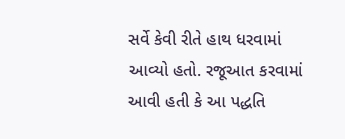સર્વે કેવી રીતે હાથ ધરવામાં આવ્યો હતો. રજૂઆત કરવામાં આવી હતી કે આ પદ્ધતિ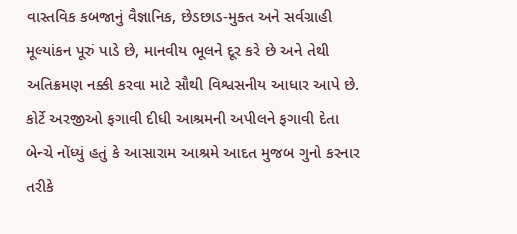વાસ્તવિક કબજાનું વૈજ્ઞાનિક, છેડછાડ-મુક્ત અને સર્વગ્રાહી મૂલ્યાંકન પૂરું પાડે છે, માનવીય ભૂલને દૂર કરે છે અને તેથી અતિક્રમણ નક્કી કરવા માટે સૌથી વિશ્વસનીય આધાર આપે છે. કોર્ટે અરજીઓ ફગાવી દીધી આશ્રમની અપીલને ફગાવી દેતા બેન્ચે નોંધ્યું હતું કે આસારામ આશ્રમે આદત મુજબ ગુનો કરનાર તરીકે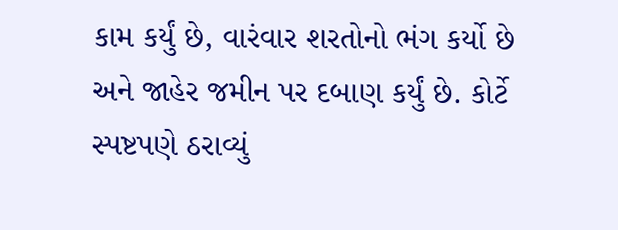કામ કર્યું છે, વારંવાર શરતોનો ભંગ કર્યો છે અને જાહેર જમીન પર દબાણ કર્યું છે. કોર્ટે સ્પષ્ટપણે ઠરાવ્યું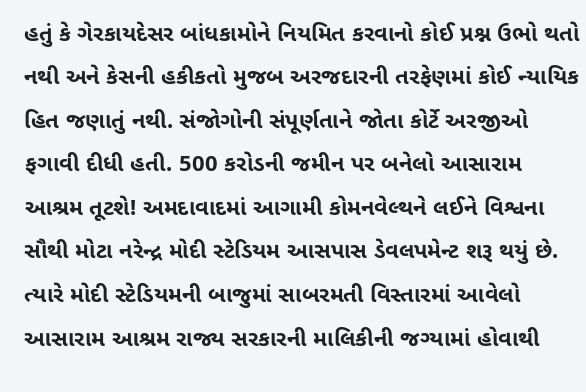હતું કે ગેરકાયદેસર બાંધકામોને નિયમિત કરવાનો કોઈ પ્રશ્ન ઉભો થતો નથી અને કેસની હકીકતો મુજબ અરજદારની તરફેણમાં કોઈ ન્યાયિક હિત જણાતું નથી. સંજોગોની સંપૂર્ણતાને જોતા કોર્ટે અરજીઓ ફગાવી દીધી હતી. 500 કરોડની જમીન પર બનેલો આસારામ આશ્રમ તૂટશે! અમદાવાદમાં આગામી કોમનવેલ્થને લઈને વિશ્વના સૌથી મોટા નરેન્દ્ર મોદી સ્ટેડિયમ આસપાસ ડેવલપમેન્ટ શરૂ થયું છે. ત્યારે મોદી સ્ટેડિયમની બાજુમાં સાબરમતી વિસ્તારમાં આવેલો આસારામ આશ્રમ રાજ્ય સરકારની માલિકીની જગ્યામાં હોવાથી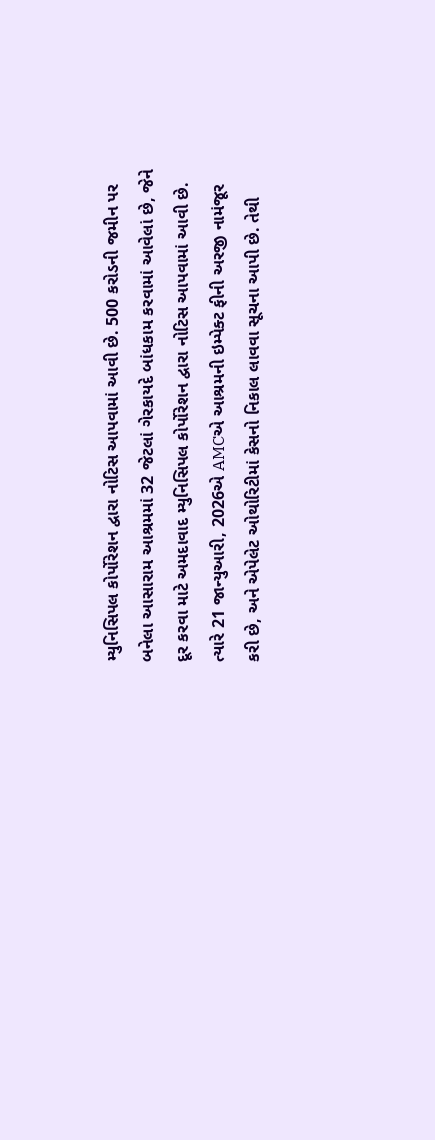મ્યુનિસિપલ કોર્પોરેશન દ્વારા નોટિસ આપવામાં આવી છે. 500 કરોડની જમીન પર બનેલા આસારામ આશ્રમમાં 32 જેટલાં ગેરકાયદે બાંધકામ કરવામાં આવેલાં છે, જેને દૂર કરવા માટે અમદાવાદ મ્યુનિસિપલ કોર્પોરેશન દ્વારા નોટિસ આપવામાં આવી છે. ત્યારે 21 જાન્યુઆરી, 2026એ AMCએ આશ્રમની ઇમ્પેક્ટ ફીની અરજી નામંજૂર કરી છે, અને એપેલેટ ઓથોરિટીમાં કેસનો નિકાલ લાવવા સૂચના આપી છે. તેથી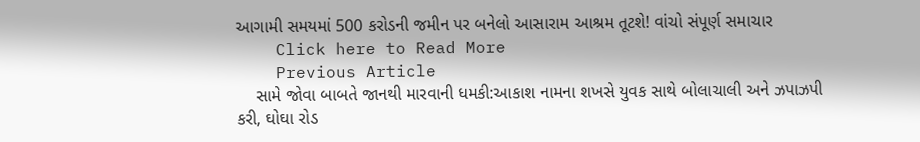આગામી સમયમાં 500 કરોડની જમીન પર બનેલો આસારામ આશ્રમ તૂટશે! વાંચો સંપૂર્ણ સમાચાર
    Click here to Read More
    Previous Article
    સામે જોવા બાબતે જાનથી મારવાની ધમકી:આકાશ નામના શખસે યુવક સાથે બોલાચાલી અને ઝપાઝપી કરી, ઘોઘા રોડ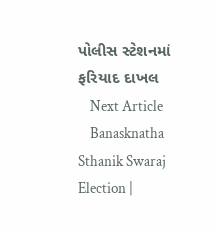પોલીસ સ્ટેશનમાં ફરિયાદ દાખલ
    Next Article
    Banasknatha Sthanik Swaraj Election |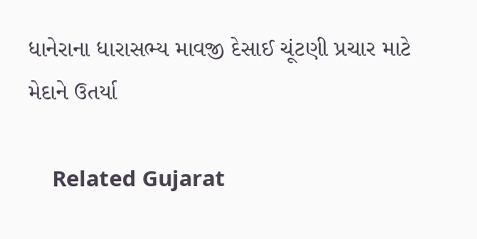ધાનેરાના ધારાસભ્ય માવજી દેસાઈ ચૂંટણી પ્રચાર માટે મેદાને ઉતર્યા

    Related Gujarat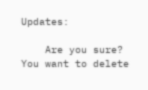Updates:

    Are you sure? You want to delete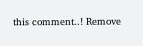this comment..! Remove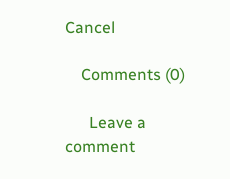Cancel

    Comments (0)

      Leave a comment